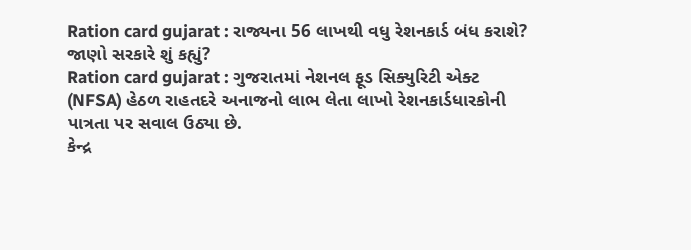Ration card gujarat : રાજ્યના 56 લાખથી વધુ રેશનકાર્ડ બંધ કરાશે? જાણો સરકારે શું કહ્યું?
Ration card gujarat : ગુજરાતમાં નેશનલ ફૂડ સિક્યુરિટી એક્ટ (NFSA) હેઠળ રાહતદરે અનાજનો લાભ લેતા લાખો રેશનકાર્ડધારકોની પાત્રતા પર સવાલ ઉઠ્યા છે.
કેન્દ્ર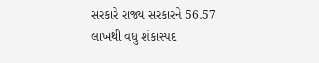સરકારે રાજ્ય સરકારને 56.57 લાખથી વધુ શંકાસ્પદ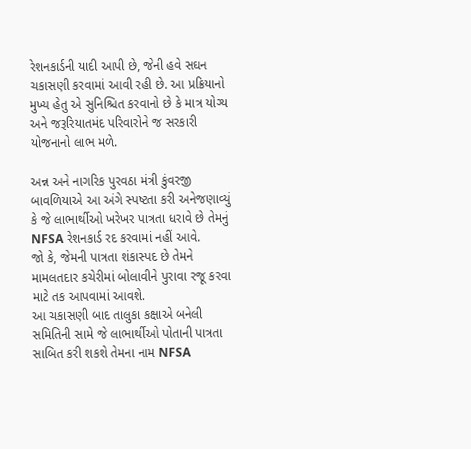રેશનકાર્ડની યાદી આપી છે, જેની હવે સઘન ચકાસણી કરવામાં આવી રહી છે. આ પ્રક્રિયાનો મુખ્ય હેતુ એ સુનિશ્ચિત કરવાનો છે કે માત્ર યોગ્ય અને જરૂરિયાતમંદ પરિવારોને જ સરકારી યોજનાનો લાભ મળે.

અન્ન અને નાગરિક પુરવઠા મંત્રી કુંવરજી બાવળિયાએ આ અંગે સ્પષ્ટતા કરી અનેજણાવ્યું કે જે લાભાર્થીઓ ખરેખર પાત્રતા ધરાવે છે તેમનું NFSA રેશનકાર્ડ રદ કરવામાં નહીં આવે.
જો કે, જેમની પાત્રતા શંકાસ્પદ છે તેમને મામલતદાર કચેરીમાં બોલાવીને પુરાવા રજૂ કરવા માટે તક આપવામાં આવશે.
આ ચકાસણી બાદ તાલુકા કક્ષાએ બનેલી સમિતિની સામે જે લાભાર્થીઓ પોતાની પાત્રતા સાબિત કરી શકશે તેમના નામ NFSA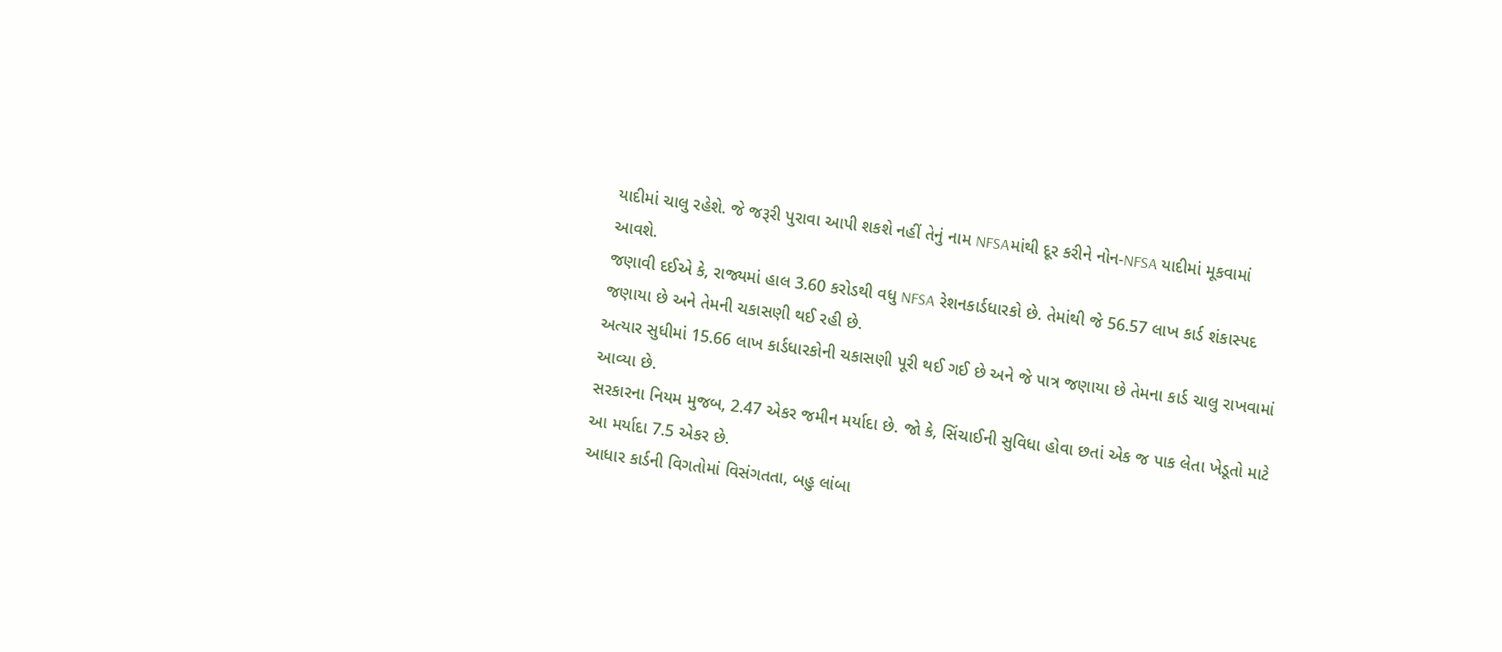યાદીમાં ચાલુ રહેશે. જે જરૂરી પુરાવા આપી શકશે નહીં તેનું નામ NFSAમાંથી દૂર કરીને નોન-NFSA યાદીમાં મૂકવામાં આવશે.
જણાવી દઈએ કે, રાજ્યમાં હાલ 3.60 કરોડથી વધુ NFSA રેશનકાર્ડધારકો છે. તેમાંથી જે 56.57 લાખ કાર્ડ શંકાસ્પદ જણાયા છે અને તેમની ચકાસણી થઈ રહી છે.
અત્યાર સુધીમાં 15.66 લાખ કાર્ડધારકોની ચકાસણી પૂરી થઈ ગઈ છે અને જે પાત્ર જણાયા છે તેમના કાર્ડ ચાલુ રાખવામાં આવ્યા છે.
સરકારના નિયમ મુજબ, 2.47 એકર જમીન મર્યાદા છે. જો કે, સિંચાઈની સુવિધા હોવા છતાં એક જ પાક લેતા ખેડૂતો માટે આ મર્યાદા 7.5 એકર છે.
આધાર કાર્ડની વિગતોમાં વિસંગતતા, બહુ લાંબા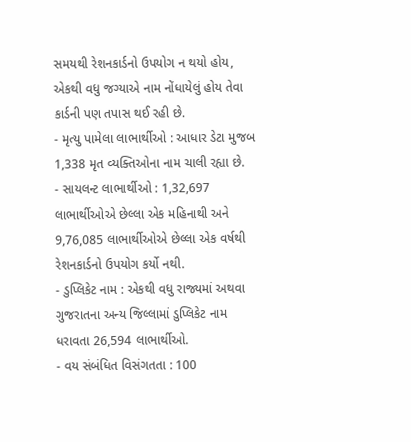સમયથી રેશનકાર્ડનો ઉપયોગ ન થયો હોય, એકથી વધુ જગ્યાએ નામ નોંધાયેલું હોય તેવા કાર્ડની પણ તપાસ થઈ રહી છે.
- મૃત્યુ પામેલા લાભાર્થીઓ : આધાર ડેટા મુજબ 1,338 મૃત વ્યક્તિઓના નામ ચાલી રહ્યા છે.
- સાયલન્ટ લાભાર્થીઓ : 1,32,697 લાભાર્થીઓએ છેલ્લા એક મહિનાથી અને 9,76,085 લાભાર્થીઓએ છેલ્લા એક વર્ષથી રેશનકાર્ડનો ઉપયોગ કર્યો નથી.
- ડુપ્લિકેટ નામ : એકથી વધુ રાજ્યમાં અથવા ગુજરાતના અન્ય જિલ્લામાં ડુપ્લિકેટ નામ ધરાવતા 26,594 લાભાર્થીઓ.
- વય સંબંધિત વિસંગતતા : 100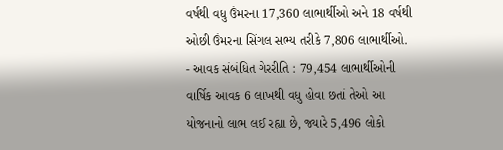વર્ષથી વધુ ઉંમરના 17,360 લાભાર્થીઓ અને 18 વર્ષથી ઓછી ઉંમરના સિંગલ સભ્ય તરીકે 7,806 લાભાર્થીઓ.
- આવક સંબંધિત ગેરરીતિ : 79,454 લાભાર્થીઓની વાર્ષિક આવક 6 લાખથી વધુ હોવા છતાં તેઓ આ યોજનાનો લાભ લઈ રહ્યા છે, જ્યારે 5,496 લોકો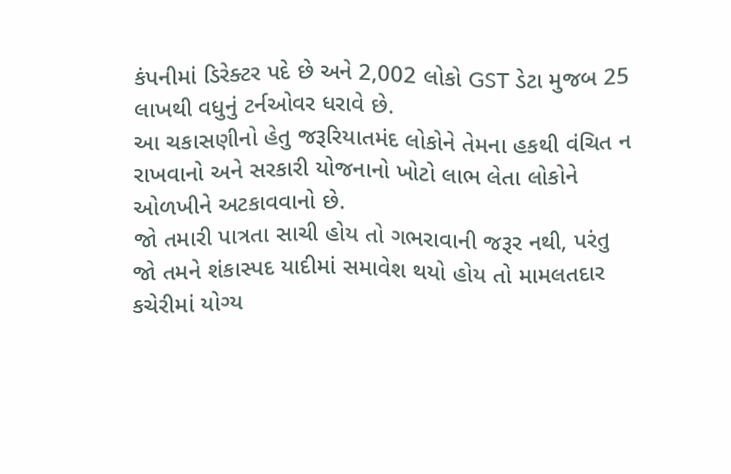કંપનીમાં ડિરેક્ટર પદે છે અને 2,002 લોકો GST ડેટા મુજબ 25 લાખથી વધુનું ટર્નઓવર ધરાવે છે.
આ ચકાસણીનો હેતુ જરૂરિયાતમંદ લોકોને તેમના હકથી વંચિત ન રાખવાનો અને સરકારી યોજનાનો ખોટો લાભ લેતા લોકોને ઓળખીને અટકાવવાનો છે.
જો તમારી પાત્રતા સાચી હોય તો ગભરાવાની જરૂર નથી, પરંતુ જો તમને શંકાસ્પદ યાદીમાં સમાવેશ થયો હોય તો મામલતદાર કચેરીમાં યોગ્ય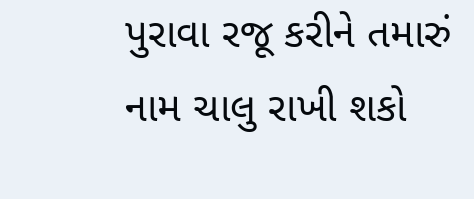પુરાવા રજૂ કરીને તમારું નામ ચાલુ રાખી શકો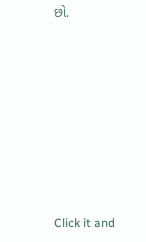છો.












Click it and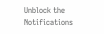Unblock the Notifications